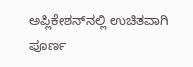ಅಪ್ಲಿಕೇಶನ್‌ನಲ್ಲಿ ಉಚಿತವಾಗಿ ಪೂರ್ಣ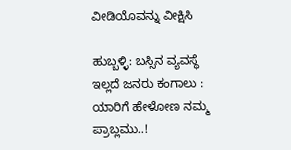ವೀಡಿಯೊವನ್ನು ವೀಕ್ಷಿಸಿ

ಹುಬ್ಬಳ್ಳಿ: ಬಸ್ಸಿನ ವ್ಯವಸ್ಥೆ ಇಲ್ಲದೆ ಜನರು ಕಂಗಾಲು : ಯಾರಿಗೆ ಹೇಳೋಣ ನಮ್ಮ ಪ್ರಾಬ್ಲಮು..!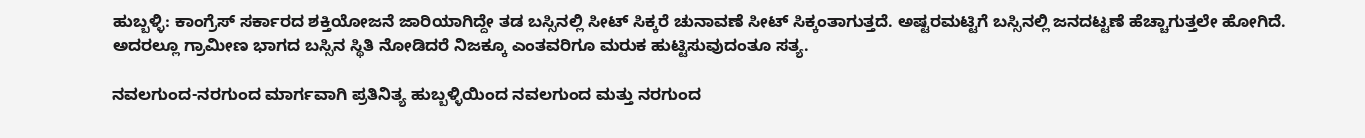ಹುಬ್ಬಳ್ಳಿ: ಕಾಂಗ್ರೆಸ್ ಸರ್ಕಾರದ ಶಕ್ತಿಯೋಜನೆ ಜಾರಿಯಾಗಿದ್ದೇ ತಡ ಬಸ್ಸಿನಲ್ಲಿ ಸೀಟ್ ಸಿಕ್ಕರೆ ಚುನಾವಣೆ ಸೀಟ್ ಸಿಕ್ಕಂತಾಗುತ್ತದೆ. ಅಷ್ಟರಮಟ್ಟಿಗೆ ಬಸ್ಸಿನಲ್ಲಿ ಜನದಟ್ಟಣೆ ಹೆಚ್ಚಾಗುತ್ತಲೇ ಹೋಗಿದೆ. ಅದರಲ್ಲೂ ಗ್ರಾಮೀಣ ಭಾಗದ ಬಸ್ಸಿನ ಸ್ಥಿತಿ ನೋಡಿದರೆ ನಿಜಕ್ಕೂ ಎಂತವರಿಗೂ ಮರುಕ ಹುಟ್ಟಿಸುವುದಂತೂ ಸತ್ಯ.

ನವಲಗುಂದ-ನರಗುಂದ ಮಾರ್ಗವಾಗಿ ಪ್ರತಿನಿತ್ಯ ಹುಬ್ಬಳ್ಳಿಯಿಂದ ನವಲಗುಂದ ಮತ್ತು ನರಗುಂದ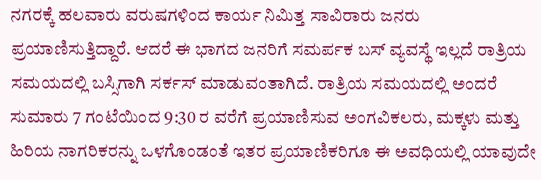ನಗರಕ್ಕೆ ಹಲವಾರು ವರುಷಗಳಿಂದ ಕಾರ್ಯ ನಿಮಿತ್ತ ಸಾವಿರಾರು ಜನರು ಪ್ರಯಾಣಿಸುತ್ತಿದ್ದಾರೆ. ಆದರೆ ಈ ಭಾಗದ ಜನರಿಗೆ ಸಮರ್ಪಕ ಬಸ್ ವ್ಯವಸ್ಥೆ ಇಲ್ಲದೆ ರಾತ್ರಿಯ ಸಮಯದಲ್ಲಿ ಬಸ್ಸಿಗಾಗಿ ಸರ್ಕಸ್ ಮಾಡುವಂತಾಗಿದೆ. ರಾತ್ರಿಯ ಸಮಯದಲ್ಲಿ ಅಂದರೆ ಸುಮಾರು 7 ಗಂಟೆಯಿಂದ 9:30 ರ ವರೆಗೆ ಪ್ರಯಾಣಿಸುವ ಅಂಗವಿಕಲರು, ಮಕ್ಕಳು ಮತ್ತು ಹಿರಿಯ ನಾಗರಿಕರನ್ನು ಒಳಗೊಂಡಂತೆ ಇತರ ಪ್ರಯಾಣಿಕರಿಗೂ ಈ ಅವಧಿಯಲ್ಲಿ ಯಾವುದೇ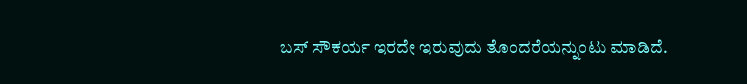ಬಸ್ ಸೌಕರ್ಯ ಇರದೇ ಇರುವುದು ತೊಂದರೆಯನ್ನುಂಟು ಮಾಡಿದೆ.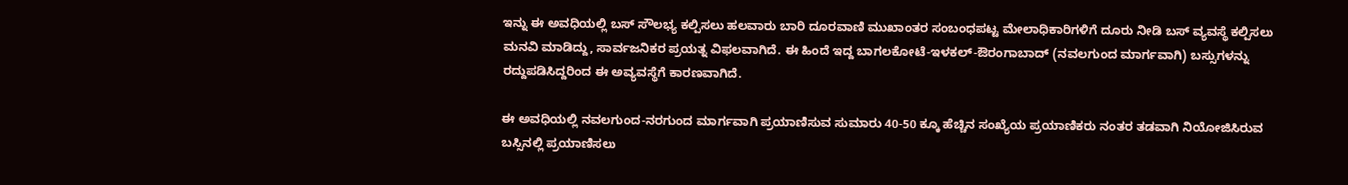ಇನ್ನು ಈ ಅವಧಿಯಲ್ಲಿ ಬಸ್ ಸೌಲಭ್ಯ ಕಲ್ಪಿಸಲು ಹಲವಾರು ಬಾರಿ ದೂರವಾಣಿ ಮುಖಾಂತರ ಸಂಬಂಧಪಟ್ಟ ಮೇಲಾಧಿಕಾರಿಗಳಿಗೆ ದೂರು ನೀಡಿ ಬಸ್ ವ್ಯವಸ್ಥೆ ಕಲ್ಪಿಸಲು ಮನವಿ ಮಾಡಿದ್ದು, ಸಾರ್ವಜನಿಕರ ಪ್ರಯತ್ನ ವಿಫಲವಾಗಿದೆ. ಈ ಹಿಂದೆ ಇದ್ದ ಬಾಗಲಕೋಟೆ-ಇಳಕಲ್-ಔರಂಗಾಬಾದ್ (ನವಲಗುಂದ ಮಾರ್ಗವಾಗಿ) ಬಸ್ಸುಗಳನ್ನು ರದ್ದುಪಡಿಸಿದ್ದರಿಂದ ಈ ಅವ್ಯವಸ್ಥೆಗೆ ಕಾರಣವಾಗಿದೆ.

ಈ ಅವಧಿಯಲ್ಲಿ ನವಲಗುಂದ-ನರಗುಂದ ಮಾರ್ಗವಾಗಿ ಪ್ರಯಾಣಿಸುವ ಸುಮಾರು 40-50 ಕ್ಕೂ ಹೆಚ್ಚಿನ ಸಂಖ್ಯೆಯ ಪ್ರಯಾಣಿಕರು ನಂತರ ತಡವಾಗಿ ನಿಯೋಜಿಸಿರುವ ಬಸ್ಸಿನಲ್ಲಿ ಪ್ರಯಾಣಿಸಲು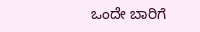ಒಂದೇ ಬಾರಿಗೆ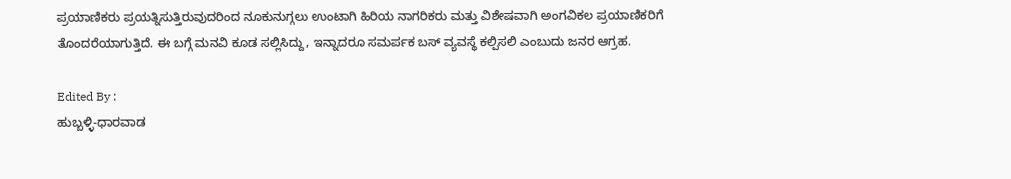ಪ್ರಯಾಣಿಕರು ಪ್ರಯತ್ನಿಸುತ್ತಿರುವುದರಿಂದ ನೂಕುನುಗ್ಗಲು ಉಂಟಾಗಿ ಹಿರಿಯ ನಾಗರಿಕರು ಮತ್ತು ವಿಶೇಷವಾಗಿ ಅಂಗವಿಕಲ ಪ್ರಯಾಣಿಕರಿಗೆ ತೊಂದರೆಯಾಗುತ್ತಿದೆ. ಈ ಬಗ್ಗೆ ಮನವಿ ಕೂಡ ಸಲ್ಲಿಸಿದ್ದು, ಇನ್ನಾದರೂ ಸಮರ್ಪಕ ಬಸ್ ವ್ಯವಸ್ಥೆ ಕಲ್ಪಿಸಲಿ ಎಂಬುದು ಜನರ ಆಗ್ರಹ.

Edited By :
ಹುಬ್ಬಳ್ಳಿ-ಧಾರವಾಡ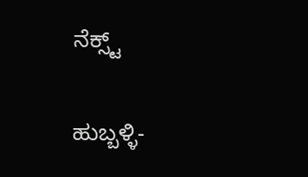ನೆಕ್ಸ್ಟ್

ಹುಬ್ಬಳ್ಳಿ-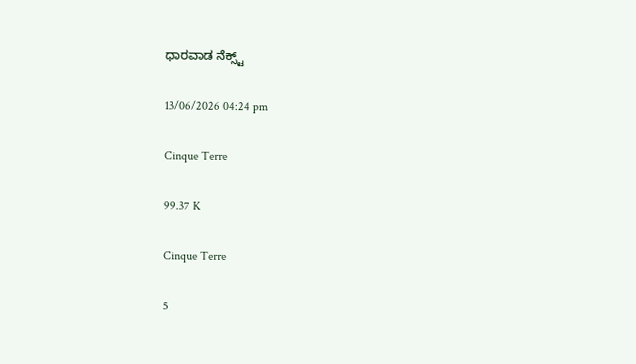ಧಾರವಾಡ ನೆಕ್ಸ್ಟ್

13/06/2026 04:24 pm

Cinque Terre

99.37 K

Cinque Terre

5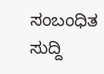ಸಂಬಂಧಿತ ಸುದ್ದಿ